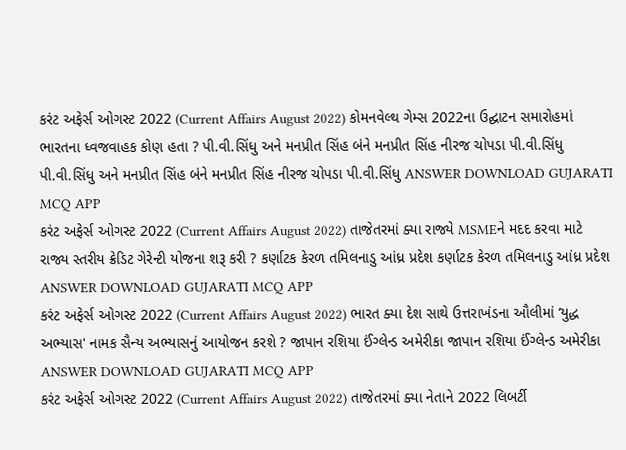કરંટ અફેર્સ ઓગસ્ટ 2022 (Current Affairs August 2022) કોમનવેલ્થ ગેમ્સ 2022ના ઉદ્ઘાટન સમારોહમાં ભારતના ધ્વજવાહક કોણ હતા ? પી.વી.સિંધુ અને મનપ્રીત સિંહ બંને મનપ્રીત સિંહ નીરજ ચોપડા પી.વી.સિંધુ પી.વી.સિંધુ અને મનપ્રીત સિંહ બંને મનપ્રીત સિંહ નીરજ ચોપડા પી.વી.સિંધુ ANSWER DOWNLOAD GUJARATI MCQ APP
કરંટ અફેર્સ ઓગસ્ટ 2022 (Current Affairs August 2022) તાજેતરમાં ક્યા રાજ્યે MSMEને મદદ કરવા માટે રાજ્ય સ્તરીય ક્રેડિટ ગેરેન્ટી યોજના શરૂ કરી ? કર્ણાટક કેરળ તમિલનાડુ આંધ્ર પ્રદેશ કર્ણાટક કેરળ તમિલનાડુ આંધ્ર પ્રદેશ ANSWER DOWNLOAD GUJARATI MCQ APP
કરંટ અફેર્સ ઓગસ્ટ 2022 (Current Affairs August 2022) ભારત ક્યા દેશ સાથે ઉત્તરાખંડના ઔલીમાં ‘યુદ્ધ અભ્યાસ' નામક સૈન્ય અભ્યાસનું આયોજન કરશે ? જાપાન રશિયા ઈંગ્લેન્ડ અમેરીકા જાપાન રશિયા ઈંગ્લેન્ડ અમેરીકા ANSWER DOWNLOAD GUJARATI MCQ APP
કરંટ અફેર્સ ઓગસ્ટ 2022 (Current Affairs August 2022) તાજેતરમાં ક્યા નેતાને 2022 લિબર્ટી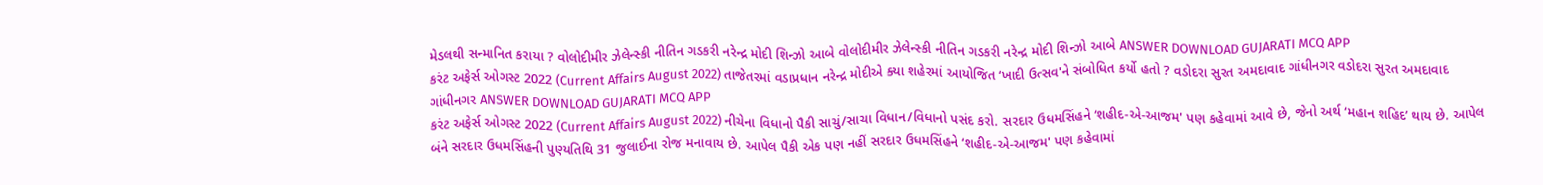મેડલથી સન્માનિત કરાયા ? વોલોદીમીર ઝેલેન્સ્કી નીતિન ગડકરી નરેન્દ્ર મોદી શિન્ઝો આબે વોલોદીમીર ઝેલેન્સ્કી નીતિન ગડકરી નરેન્દ્ર મોદી શિન્ઝો આબે ANSWER DOWNLOAD GUJARATI MCQ APP
કરંટ અફેર્સ ઓગસ્ટ 2022 (Current Affairs August 2022) તાજેતરમાં વડાપ્રધાન નરેન્દ્ર મોદીએ ક્યા શહેરમાં આયોજિત ‘ખાદી ઉત્સવ'ને સંબોધિત કર્યો હતો ? વડોદરા સુરત અમદાવાદ ગાંધીનગર વડોદરા સુરત અમદાવાદ ગાંધીનગર ANSWER DOWNLOAD GUJARATI MCQ APP
કરંટ અફેર્સ ઓગસ્ટ 2022 (Current Affairs August 2022) નીચેના વિધાનો પૈકી સાચું/સાચા વિધાન/વિધાનો પસંદ કરો. સરદાર ઉધમસિંહને ‘શહીદ-એ-આજમ' પણ કહેવામાં આવે છે, જેનો અર્થ ‘મહાન શહિદ’ થાય છે. આપેલ બંને સરદાર ઉધમસિંહની પુણ્યતિથિ 31 જુલાઈના રોજ મનાવાય છે. આપેલ પૈકી એક પણ નહીં સરદાર ઉધમસિંહને ‘શહીદ-એ-આજમ' પણ કહેવામાં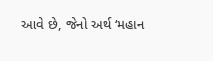આવે છે, જેનો અર્થ ‘મહાન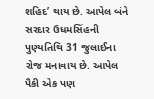શહિદ’ થાય છે. આપેલ બંને સરદાર ઉધમસિંહની પુણ્યતિથિ 31 જુલાઈના રોજ મનાવાય છે. આપેલ પૈકી એક પણ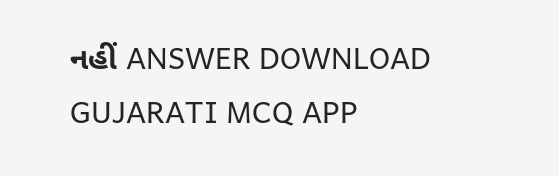નહીં ANSWER DOWNLOAD GUJARATI MCQ APP